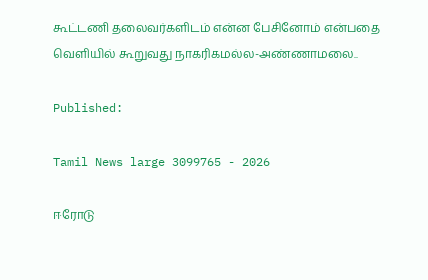கூட்டணி தலைவர்களிடம் என்ன பேசினோம் என்பதை வெளியில் கூறுவது நாகரிகமல்ல-அண்ணாமலை..

Published:

Tamil News large 3099765 - 2026

ஈரோடு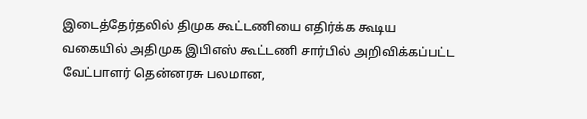இடைத்தேர்தலில் திமுக கூட்டணியை எதிர்க்க கூடிய வகையில் அதிமுக இபிஎஸ் கூட்டணி சார்பில் அறிவிக்கப்பட்ட வேட்பாளர் தென்னரசு பலமான,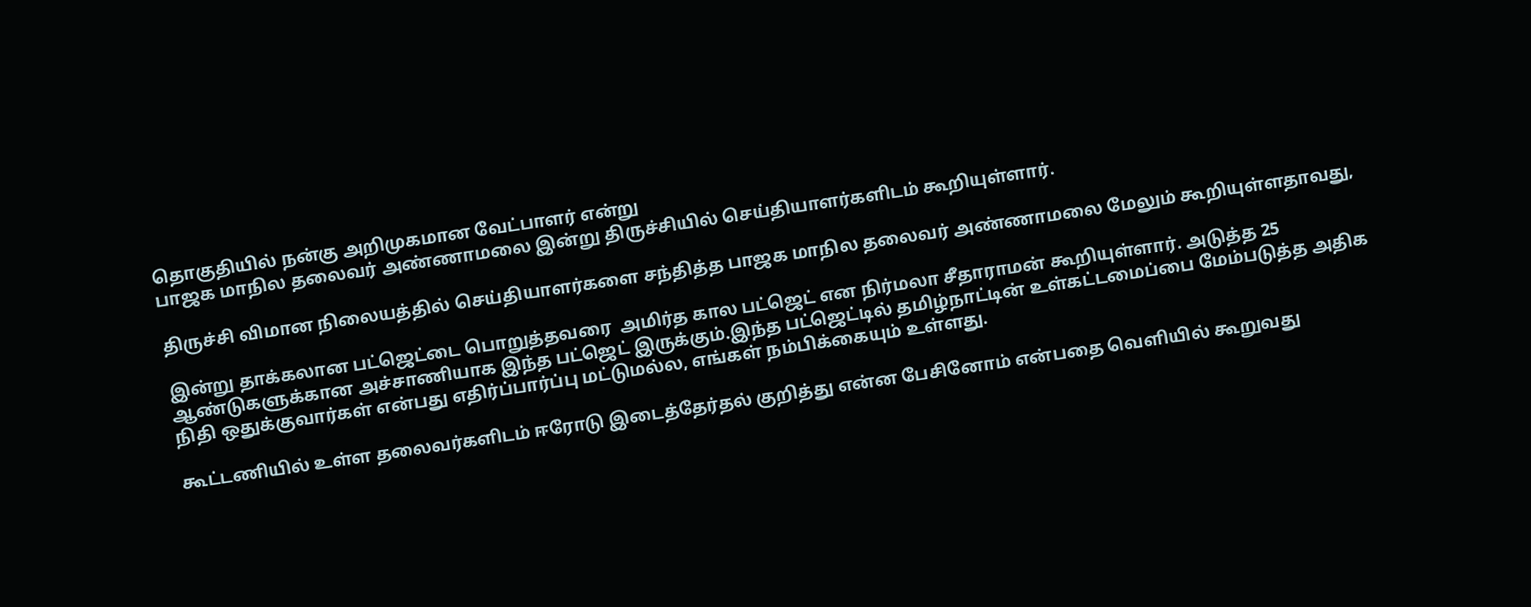தொகுதியில் நன்கு அறிமுகமான வேட்பாளர் என்று
பாஜக மாநில தலைவர் அண்ணாமலை இன்று திருச்சியில் செய்தியாளர்களிடம் கூறியுள்ளார்.

திருச்சி விமான நிலையத்தில் செய்தியாளர்களை சந்தித்த பாஜக மாநில தலைவர் அண்ணாமலை மேலும் கூறியுள்ளதாவது,

இன்று தாக்கலான பட்ஜெட்டை பொறுத்தவரை  அமிர்த கால பட்ஜெட் என நிர்மலா சீதாராமன் கூறியுள்ளார். அடுத்த 25 ஆண்டுகளுக்கான அச்சாணியாக இந்த பட்ஜெட் இருக்கும்.இந்த பட்ஜெட்டில் தமிழ்நாட்டின் உள்கட்டமைப்பை மேம்படுத்த அதிக நிதி ஒதுக்குவார்கள் என்பது எதிர்ப்பார்ப்பு மட்டுமல்ல, எங்கள் நம்பிக்கையும் உள்ளது.

கூட்டணியில் உள்ள தலைவர்களிடம் ஈரோடு இடைத்தேர்தல் குறித்து என்ன பேசினோம் என்பதை வெளியில் கூறுவது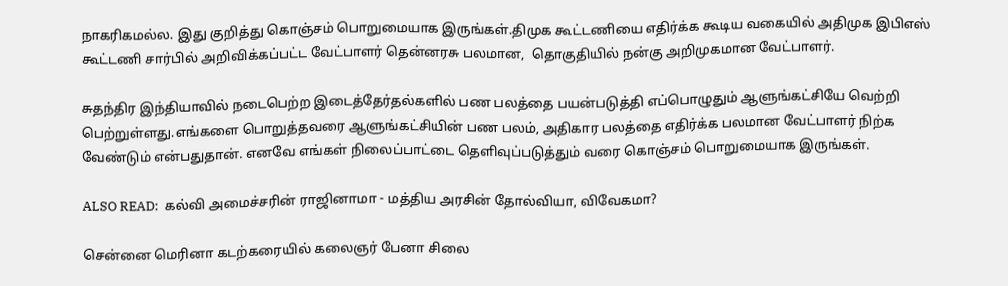நாகரிகமல்ல. இது குறித்து கொஞ்சம் பொறுமையாக இருங்கள்.திமுக கூட்டணியை எதிர்க்க கூடிய வகையில் அதிமுக இபிஎஸ் கூட்டணி சார்பில் அறிவிக்கப்பட்ட வேட்பாளர் தென்னரசு பலமான,  தொகுதியில் நன்கு அறிமுகமான வேட்பாளர்.

சுதந்திர இந்தியாவில் நடைபெற்ற இடைத்தேர்தல்களில் பண பலத்தை பயன்படுத்தி எப்பொழுதும் ஆளுங்கட்சியே வெற்றி பெற்றுள்ளது.எங்களை பொறுத்தவரை ஆளுங்கட்சியின் பண பலம், அதிகார பலத்தை எதிர்க்க பலமான வேட்பாளர் நிற்க வேண்டும் என்பதுதான். எனவே எங்கள் நிலைப்பாட்டை தெளிவுப்படுத்தும் வரை கொஞ்சம் பொறுமையாக இருங்கள்.

ALSO READ:  கல்வி அமைச்சரின் ராஜினாமா - மத்திய அரசின் தோல்வியா, விவேகமா?

சென்னை மெரினா கடற்கரையில் கலைஞர் பேனா சிலை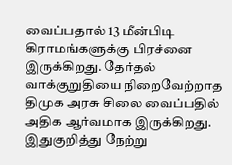வைப்பதால் 13 மீன்பிடி கிராமங்களுக்கு பிரச்னை இருக்கிறது. தேர்தல் வாக்குறுதியை நிறைவேற்றாத திமுக அரசு சிலை வைப்பதில் அதிக ஆர்வமாக இருக்கிறது. இதுகுறித்து நேற்று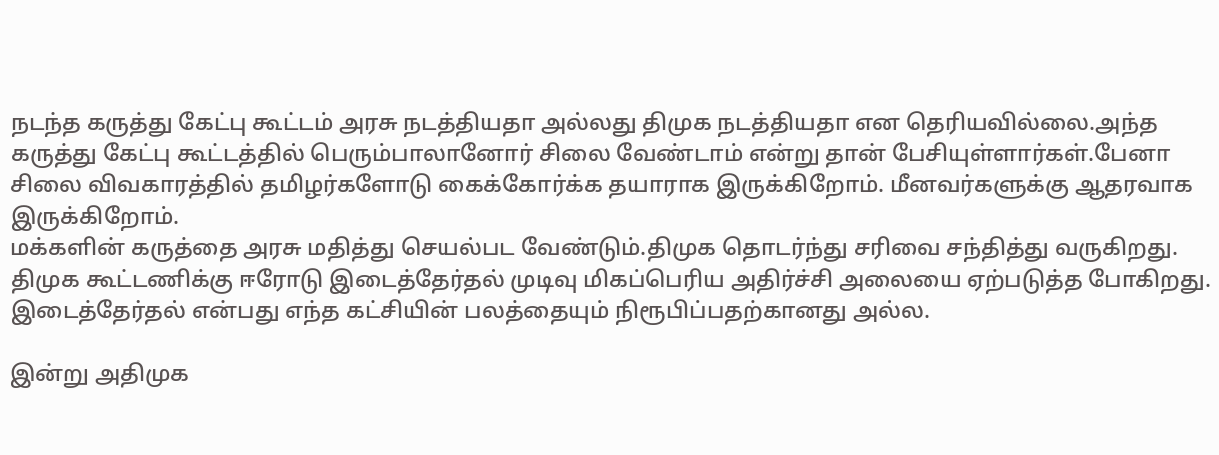நடந்த கருத்து கேட்பு கூட்டம் அரசு நடத்தியதா அல்லது திமுக நடத்தியதா என தெரியவில்லை.அந்த கருத்து கேட்பு கூட்டத்தில் பெரும்பாலானோர் சிலை வேண்டாம் என்று தான் பேசியுள்ளார்கள்.பேனா சிலை விவகாரத்தில் தமிழர்களோடு கைக்கோர்க்க தயாராக இருக்கிறோம். மீனவர்களுக்கு ஆதரவாக இருக்கிறோம்.
மக்களின் கருத்தை அரசு மதித்து செயல்பட வேண்டும்.திமுக தொடர்ந்து சரிவை சந்தித்து வருகிறது.
திமுக கூட்டணிக்கு ஈரோடு இடைத்தேர்தல் முடிவு மிகப்பெரிய அதிர்ச்சி அலையை ஏற்படுத்த போகிறது.
இடைத்தேர்தல் என்பது எந்த கட்சியின் பலத்தையும் நிரூபிப்பதற்கானது அல்ல.

இன்று அதிமுக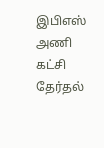இபிஎஸ் அணி கட்சி தேர்தல்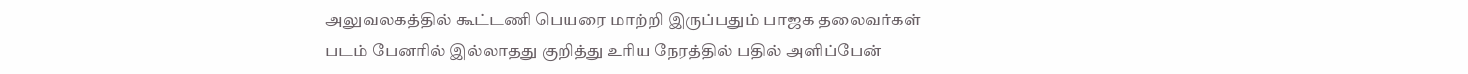அலுவலகத்தில் கூட்டணி பெயரை மாற்றி இருப்பதும் பாஜக தலைவர்கள் படம் பேனரில் இல்லாதது குறித்து உரிய நேரத்தில் பதில் அளிப்பேன்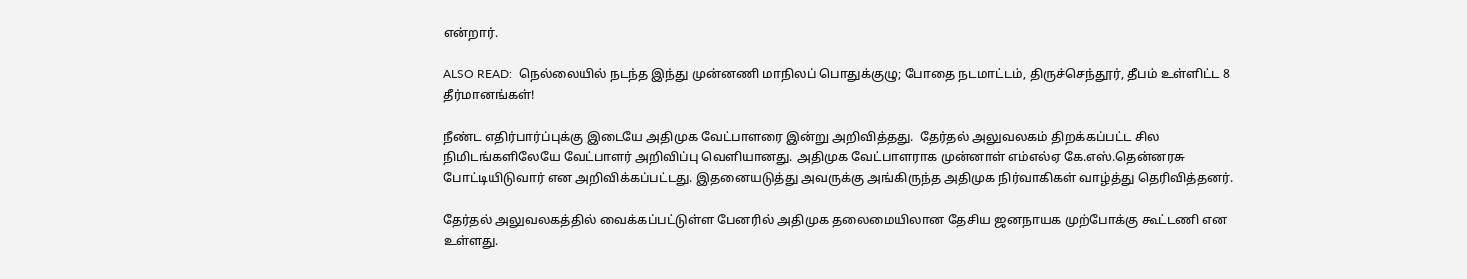என்றார்.

ALSO READ:  நெல்லையில் நடந்த இந்து முன்னணி மாநிலப் பொதுக்குழு; போதை நடமாட்டம், திருச்செந்தூர், தீபம் உள்ளிட்ட 8 தீர்மானங்கள்!

நீண்ட எதிர்பார்ப்புக்கு இடையே அதிமுக வேட்பாளரை இன்று அறிவித்தது.  தேர்தல் அலுவலகம் திறக்கப்பட்ட சில நிமிடங்களிலேயே வேட்பாளர் அறிவிப்பு வெளியானது. அதிமுக வேட்பாளராக முன்னாள் எம்எல்ஏ கே.எஸ்.தென்னரசு போட்டியிடுவார் என அறிவிக்கப்பட்டது. இதனையடுத்து அவருக்கு அங்கிருந்த அதிமுக நிர்வாகிகள் வாழ்த்து தெரிவித்தனர்.

தேர்தல் அலுவலகத்தில் வைக்கப்பட்டுள்ள பேனரில் அதிமுக தலைமையிலான தேசிய ஜனநாயக முற்போக்கு கூட்டணி என உள்ளது.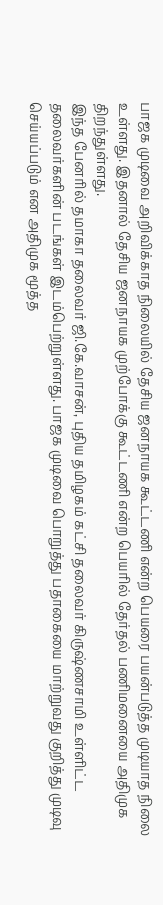பாஜக முடிவை அறிவிக்காத நிலையில் தேசிய ஜனநாயக கூட்டணி என்ற பெயரை பயன்படுத்த முடியாத நிலை உள்ளது. இதனால் தேசிய ஜனநாயக முற்போக்கு கூட்டணி என்ற பெயரில் தேர்தல் பணிமனையை அதிமுக திறந்துள்ளது.
இந்த பேனரில் தமாகா தலைவர் ஜி.கே.வாசன், புதிய தமிழகம் கட்சி தலைவர் கிருஷ்ணசாமி உள்ளிட்ட தலைவர்களின் படங்கள் இடம்பெற்றுள்ளது. பாஜக முடிவை பொறுத்து பதாகையை மாற்றுவது குறித்து முடிவு செய்யப்படும் என அதிமுக மூத்த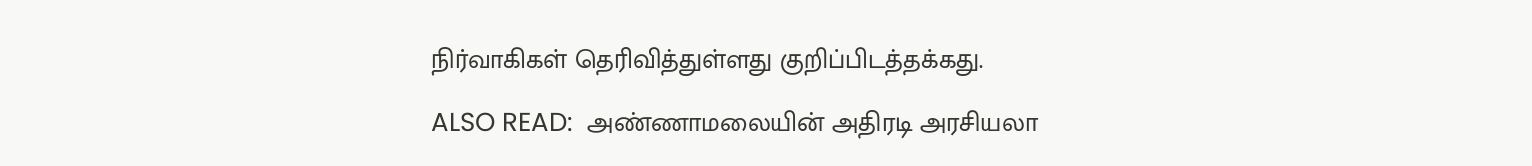நிர்வாகிகள் தெரிவித்துள்ளது குறிப்பிடத்தக்கது.

ALSO READ:  அண்ணாமலையின் அதிரடி அரசியலா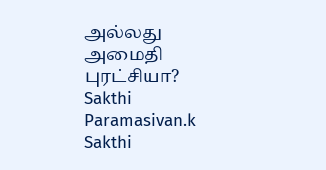அல்லது அமைதி புரட்சியா?
Sakthi Paramasivan.k
Sakthi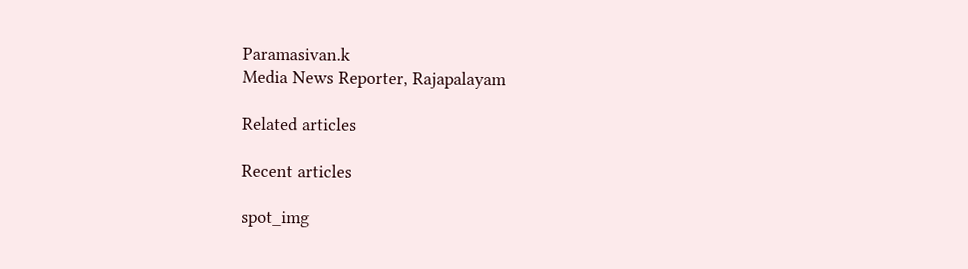Paramasivan.k
Media News Reporter, Rajapalayam

Related articles

Recent articles

spot_img